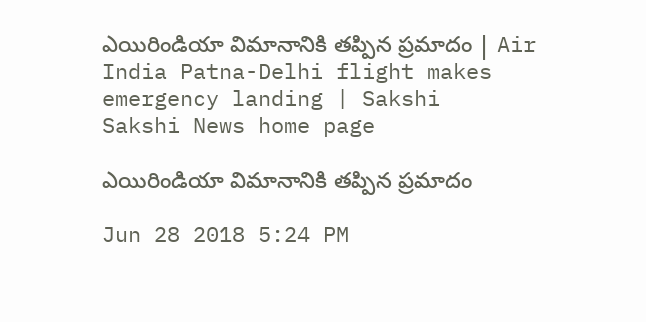ఎయిరిండియా విమానానికి తప్పిన ప్రమాదం | Air India Patna-Delhi flight makes emergency landing | Sakshi
Sakshi News home page

ఎయిరిండియా విమానానికి తప్పిన ప్రమాదం

Jun 28 2018 5:24 PM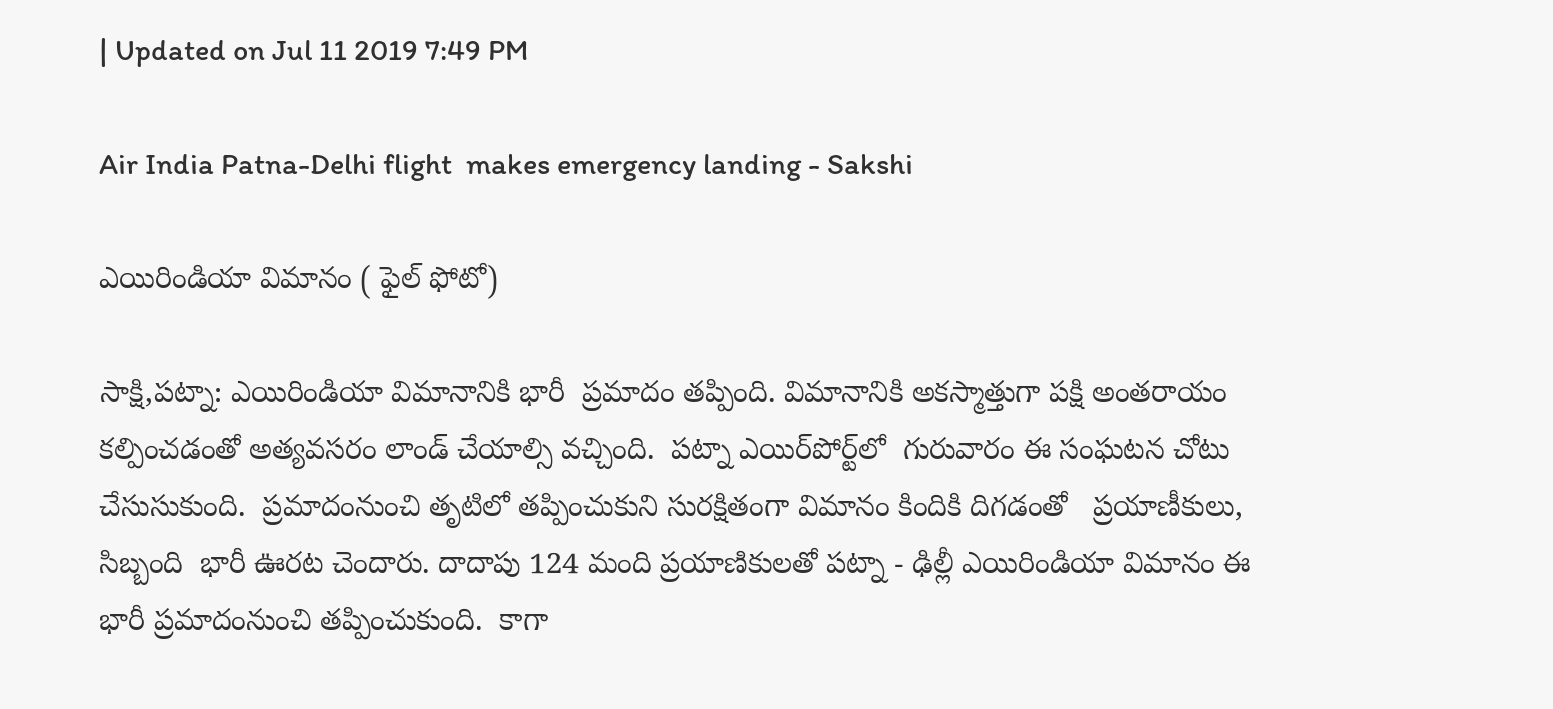| Updated on Jul 11 2019 7:49 PM

Air India Patna-Delhi flight  makes emergency landing - Sakshi

ఎయిరిండియా విమానం ( ఫైల్‌ ఫోటో)

సాక్షి,పట్నా: ఎయిరిండియా విమానానికి భారీ  ప్రమాదం తప్పింది. విమానానికి అకస్మాత్తుగా పక్షి అంతరాయం కల్పించడంతో అత్యవసరం లాండ్‌ చేయాల్సి వచ్చింది.  పట్నా ఎయిర్‌పోర్ట్‌లో  గురువారం ఈ సంఘటన చోటు  చేసుసుకుంది.  ప్రమాదంనుంచి తృటిలో తప్పించుకుని సురక్షితంగా విమానం కిందికి దిగడంతో   ప్రయాణీకులు, సిబ్బంది  భారీ ఊరట చెందారు. దాదాపు 124 మంది ప్రయాణికులతో పట్నా - ఢిల్లీ ఎయిరిండియా విమానం ఈ భారీ ప్రమాదంనుంచి తప్పించుకుంది.  కాగా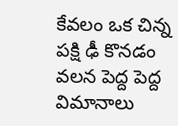కేవలం ఒక చిన్న పక్షి ఢీ కొనడం వలన పెద్ద పెద్ద విమానాలు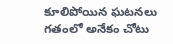కూలిపోయిన ఘటనలు గతంలో అనేకం చోటు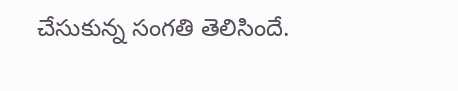చేసుకున్న సంగతి తెలిసిందే.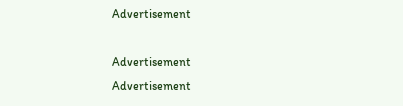Advertisement

Advertisement
Advertisement